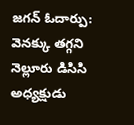జగన్ ఓదార్పు: వెనక్కు తగ్గని నెల్లూరు డిసిసి అధ్యక్షుడు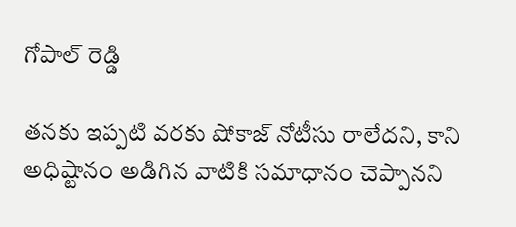గోపాల్ రెడ్డి

తనకు ఇప్పటి వరకు షోకాజ్ నోటీసు రాలేదని, కాని అధిష్టానం అడిగిన వాటికి సమాధానం చెప్పానని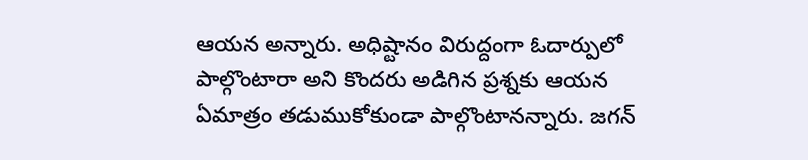ఆయన అన్నారు. అధిష్టానం విరుద్దంగా ఓదార్పులో పాల్గొంటారా అని కొందరు అడిగిన ప్రశ్నకు ఆయన ఏమాత్రం తడుముకోకుండా పాల్గొంటానన్నారు. జగన్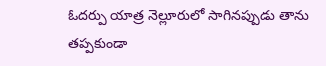ఓదర్పు యాత్ర నెల్లూరులో సాగినప్పుడు తాను తప్పకుండా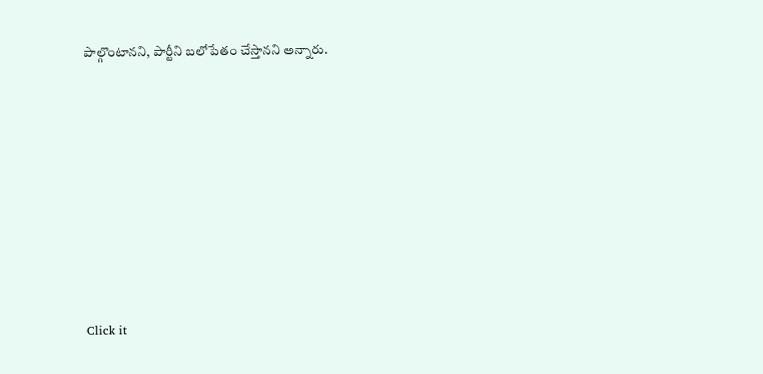పాల్గొంటానని, పార్టీని బలోపేతం చేస్తానని అన్నారు.












Click it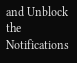and Unblock the Notifications